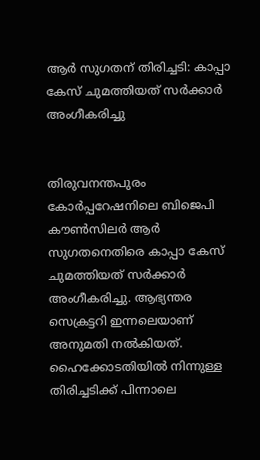ആർ സുഗതന് തിരിച്ചടി: കാപ്പാ കേസ് ചുമത്തിയത് സർക്കാർ അംഗീകരിച്ചു


തിരുവനന്തപുരം കോർപ്പറേഷനിലെ ബിജെപി കൗൺസിലർ ആർ സുഗതനെതിരെ കാപ്പാ കേസ് ചുമത്തിയത് സർക്കാർ അംഗീകരിച്ചു. ആഭ്യന്തര സെക്രട്ടറി ഇന്നലെയാണ് അനുമതി നൽകിയത്. ഹൈക്കോടതിയിൽ നിന്നുള്ള തിരിച്ചടിക്ക് പിന്നാലെ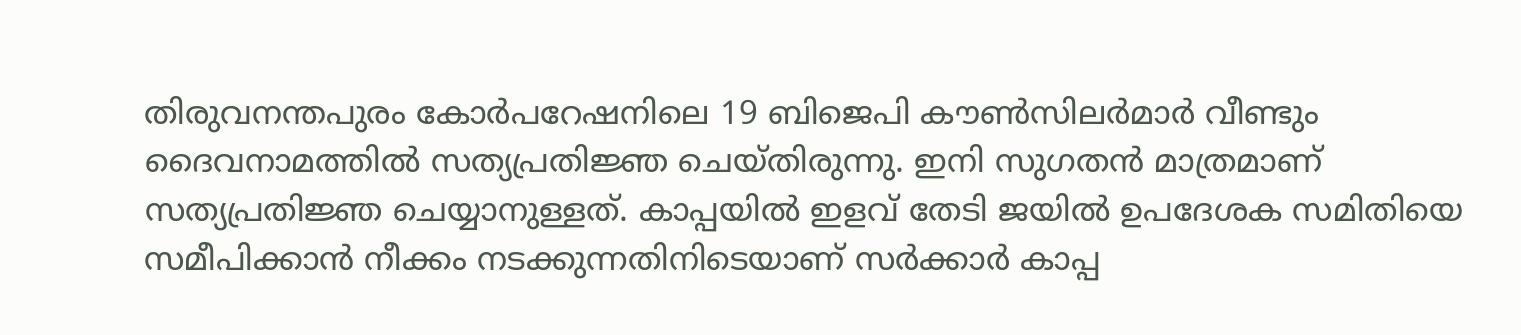തിരുവനന്തപുരം കോർപറേഷനിലെ 19 ബിജെപി കൗൺസിലർമാർ വീണ്ടും ദൈവനാമത്തിൽ സത്യപ്രതിജ്ഞ ചെയ്തിരുന്നു. ഇനി സുഗതൻ മാത്രമാണ് സത്യപ്രതിജ്ഞ ചെയ്യാനുള്ളത്. കാപ്പയിൽ ഇളവ് തേടി ജയിൽ ഉപദേശക സമിതിയെ സമീപിക്കാൻ നീക്കം നടക്കുന്നതിനിടെയാണ് സർക്കാർ‌ കാപ്പ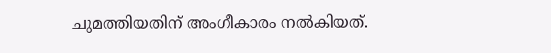ചുമത്തിയതിന് അംഗീകാരം നൽകിയത്.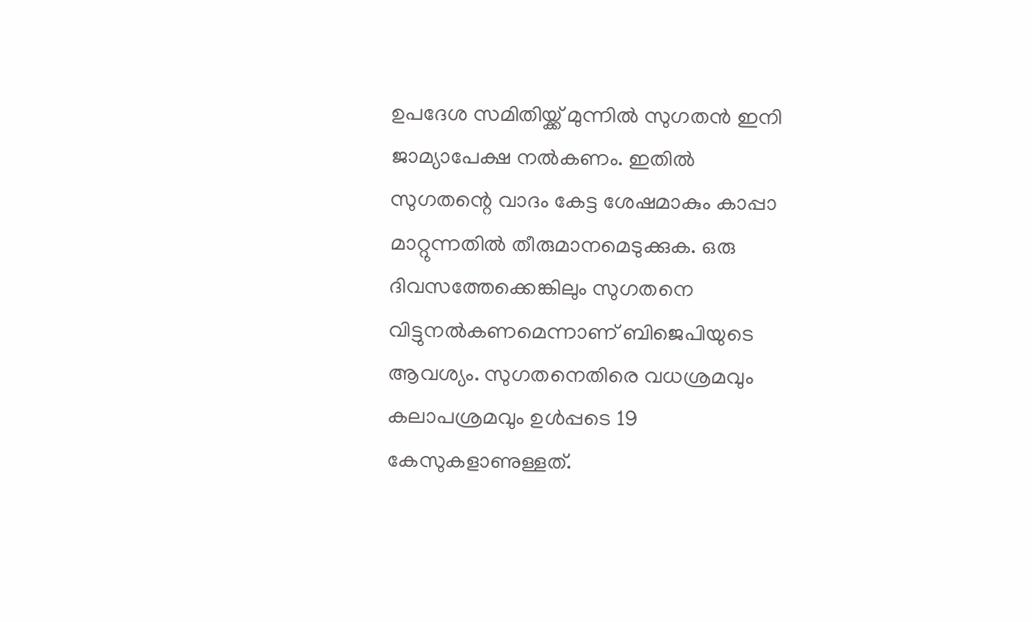ഉപദേശ സമിതിയ്ക്ക് മുന്നിൽ സുഗതൻ‌ ഇനി ജാമ്യാപേക്ഷ നൽകണം. ഇതിൽ സുഗതന്റെ വാദം കേട്ട ശേഷമാകും കാപ്പാ മാറ്റുന്നതിൽ തീരുമാനമെടുക്കുക. ഒരു ദിവസത്തേക്കെങ്കിലും സുഗതനെ വിട്ടുനൽകണമെന്നാണ് ബിജെപിയുടെ ആവശ്യം. സുഗതനെതിരെ വധശ്രമവും കലാപശ്രമവും ഉൾപ്പടെ 19 കേസുകളാണുള്ളത്.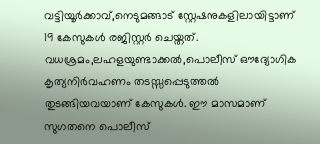വട്ടിയൂർക്കാവ്,നെടുമങ്ങാട് സ്റ്റേഷനുകളിലായിട്ടാണ് 19 കേസുകൾ രജിസ്റ്റർ ചെയ്തത്. വധശ്രമം,ലഹളയുണ്ടാക്കൽ,പൊലീസ് ഔദ്യോഗിക കൃത്യനിർവഹണം തടസ്സപ്പെടുത്തൽ തുടങ്ങിയവയാണ് കേസുകൾ. ഈ മാസമാണ് സുഗതനെ പൊലീസ്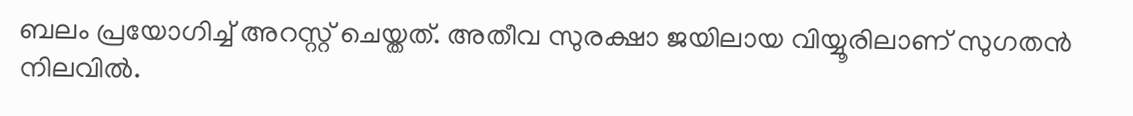ബലം പ്രയോഗിച്ച് അറസ്റ്റ് ചെയ്തത്. അതീവ സുരക്ഷാ ജയിലായ വിയ്യൂരിലാണ് സുഗതൻ നിലവിൽ‌.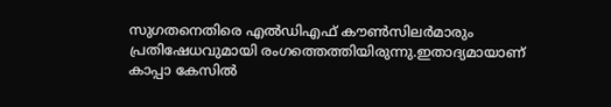സുഗതനെതിരെ എൽഡിഎഫ് കൗൺസിലർമാരും പ്രതിഷേധവുമായി രംഗത്തെത്തിയിരുന്നു.ഇതാദ്യമായാണ് കാപ്പാ കേസിൽ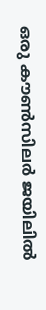ഒരു കൗൺസിലർ ജയിലിൽ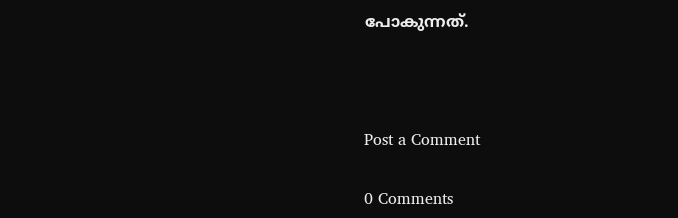പോകുന്നത്.



Post a Comment

0 Comments